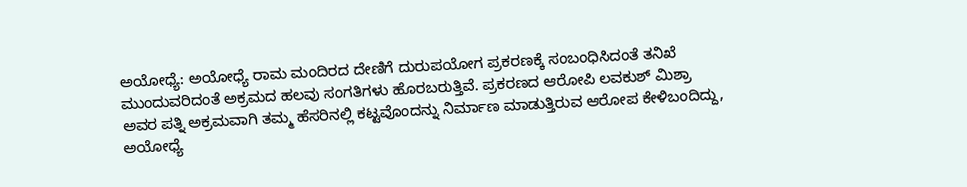ಅಯೋಧ್ಯೆ: ಅಯೋಧ್ಯೆ ರಾಮ ಮಂದಿರದ ದೇಣಿಗೆ ದುರುಪಯೋಗ ಪ್ರಕರಣಕ್ಕೆ ಸಂಬಂಧಿಸಿದಂತೆ ತನಿಖೆ ಮುಂದುವರಿದಂತೆ ಅಕ್ರಮದ ಹಲವು ಸಂಗತಿಗಳು ಹೊರಬರುತ್ತಿವೆ. ಪ್ರಕರಣದ ಆರೋಪಿ ಲವಕುಶ್ ಮಿಶ್ರಾ ಅವರ ಪತ್ನಿ ಅಕ್ರಮವಾಗಿ ತಮ್ಮ ಹೆಸರಿನಲ್ಲಿ ಕಟ್ಟವೊಂದನ್ನು ನಿರ್ಮಾಣ ಮಾಡುತ್ತಿರುವ ಆರೋಪ ಕೇಳಿಬಂದಿದ್ದು, ಅಯೋಧ್ಯೆ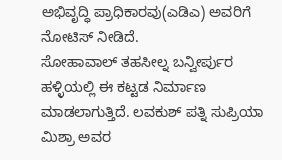ಅಭಿವೃದ್ಧಿ ಪ್ರಾಧಿಕಾರವು(ಎಡಿಎ) ಅವರಿಗೆ ನೋಟಿಸ್ ನೀಡಿದೆ.
ಸೋಹಾವಾಲ್ ತಹಸೀಲ್ನ ಬನ್ವೀರ್ಪುರ ಹಳ್ಳಿಯಲ್ಲಿ ಈ ಕಟ್ಟಡ ನಿರ್ಮಾಣ ಮಾಡಲಾಗುತ್ತಿದೆ. ಲವಕುಶ್ ಪತ್ನಿ ಸುಪ್ರಿಯಾ ಮಿಶ್ರಾ ಅವರ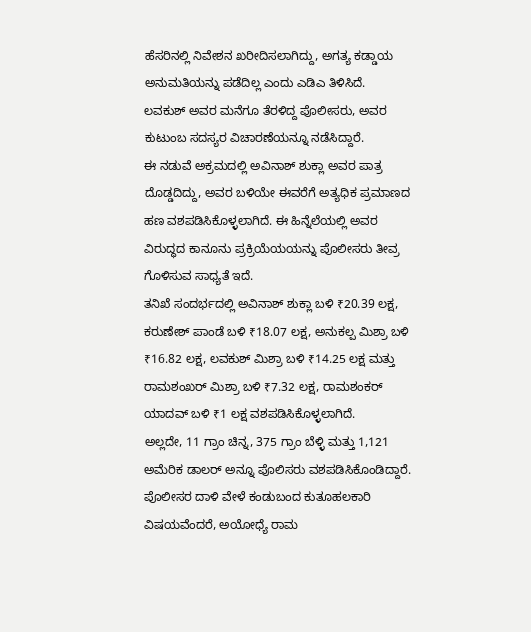ಹೆಸರಿನಲ್ಲಿ ನಿವೇಶನ ಖರೀದಿಸಲಾಗಿದ್ದು, ಅಗತ್ಯ ಕಡ್ಡಾಯ ಅನುಮತಿಯನ್ನು ಪಡೆದಿಲ್ಲ ಎಂದು ಎಡಿಎ ತಿಳಿಸಿದೆ.
ಲವಕುಶ್ ಅವರ ಮನೆಗೂ ತೆರಳಿದ್ದ ಪೊಲೀಸರು, ಅವರ ಕುಟುಂಬ ಸದಸ್ಯರ ವಿಚಾರಣೆಯನ್ನೂ ನಡೆಸಿದ್ದಾರೆ.
ಈ ನಡುವೆ ಅಕ್ರಮದಲ್ಲಿ ಅವಿನಾಶ್ ಶುಕ್ಲಾ ಅವರ ಪಾತ್ರ ದೊಡ್ಡದಿದ್ದು, ಅವರ ಬಳಿಯೇ ಈವರೆಗೆ ಅತ್ಯಧಿಕ ಪ್ರಮಾಣದ ಹಣ ವಶಪಡಿಸಿಕೊಳ್ಳಲಾಗಿದೆ. ಈ ಹಿನ್ನೆಲೆಯಲ್ಲಿ ಅವರ ವಿರುದ್ಧದ ಕಾನೂನು ಪ್ರಕ್ರಿಯೆಯಯನ್ನು ಪೊಲೀಸರು ತೀವ್ರ ಗೊಳಿಸುವ ಸಾಧ್ಯತೆ ಇದೆ.
ತನಿಖೆ ಸಂದರ್ಭದಲ್ಲಿ ಅವಿನಾಶ್ ಶುಕ್ಲಾ ಬಳಿ ₹20.39 ಲಕ್ಷ, ಕರುಣೇಶ್ ಪಾಂಡೆ ಬಳಿ ₹18.07 ಲಕ್ಷ, ಅನುಕಲ್ಪ ಮಿಶ್ರಾ ಬಳಿ ₹16.82 ಲಕ್ಷ, ಲವಕುಶ್ ಮಿಶ್ರಾ ಬಳಿ ₹14.25 ಲಕ್ಷ ಮತ್ತು ರಾಮಶಂಖರ್ ಮಿಶ್ರಾ ಬಳಿ ₹7.32 ಲಕ್ಷ, ರಾಮಶಂಕರ್ ಯಾದವ್ ಬಳಿ ₹1 ಲಕ್ಷ ವಶಪಡಿಸಿಕೊಳ್ಳಲಾಗಿದೆ.
ಅಲ್ಲದೇ, 11 ಗ್ರಾಂ ಚಿನ್ನ, 375 ಗ್ರಾಂ ಬೆಳ್ಳಿ ಮತ್ತು 1,121 ಅಮೆರಿಕ ಡಾಲರ್ ಅನ್ನೂ ಪೊಲಿಸರು ವಶಪಡಿಸಿಕೊಂಡಿದ್ದಾರೆ.
ಪೊಲೀಸರ ದಾಳಿ ವೇಳೆ ಕಂಡುಬಂದ ಕುತೂಹಲಕಾರಿ ವಿಷಯವೆಂದರೆ, ಅಯೋಧ್ಯೆ ರಾಮ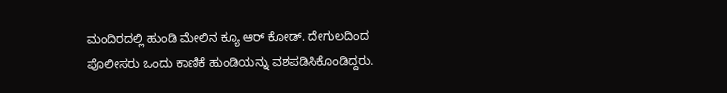ಮಂದಿರದಲ್ಲಿ ಹುಂಡಿ ಮೇಲಿನ ಕ್ಯೂ ಆರ್ ಕೋಡ್. ದೇಗುಲದಿಂದ ಪೊಲೀಸರು ಒಂದು ಕಾಣಿಕೆ ಹುಂಡಿಯನ್ನು ವಶಪಡಿಸಿಕೊಂಡಿದ್ದರು.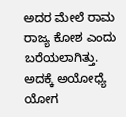ಅದರ ಮೇಲೆ ರಾಮ ರಾಜ್ಯ ಕೋಶ ಎಂದು ಬರೆಯಲಾಗಿತ್ತು. ಅದಕ್ಕೆ ಅಯೋಧ್ಯೆ ಯೋಗ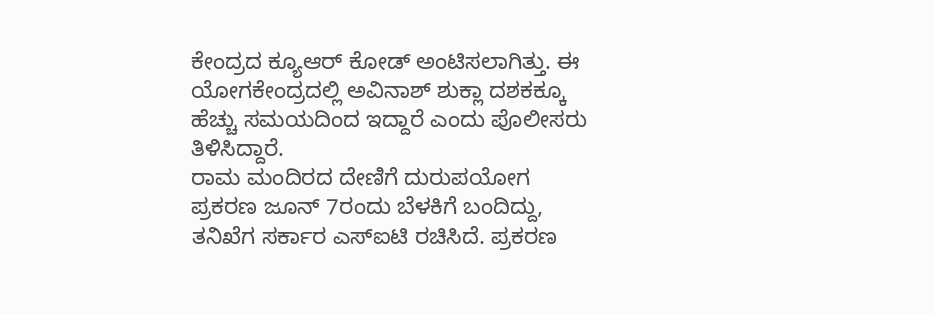ಕೇಂದ್ರದ ಕ್ಯೂಆರ್ ಕೋಡ್ ಅಂಟಿಸಲಾಗಿತ್ತು. ಈ ಯೋಗಕೇಂದ್ರದಲ್ಲಿ ಅವಿನಾಶ್ ಶುಕ್ಲಾ ದಶಕಕ್ಕೂ ಹೆಚ್ಚು ಸಮಯದಿಂದ ಇದ್ದಾರೆ ಎಂದು ಪೊಲೀಸರು ತಿಳಿಸಿದ್ದಾರೆ.
ರಾಮ ಮಂದಿರದ ದೇಣಿಗೆ ದುರುಪಯೋಗ ಪ್ರಕರಣ ಜೂನ್ 7ರಂದು ಬೆಳಕಿಗೆ ಬಂದಿದ್ದು, ತನಿಖೆಗ ಸರ್ಕಾರ ಎಸ್ಐಟಿ ರಚಿಸಿದೆ. ಪ್ರಕರಣ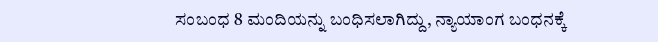ಸಂಬಂಧ 8 ಮಂದಿಯನ್ನು ಬಂಧಿಸಲಾಗಿದ್ದು, ನ್ಯಾಯಾಂಗ ಬಂಧನಕ್ಕೆ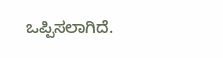ಒಪ್ಪಿಸಲಾಗಿದೆ.